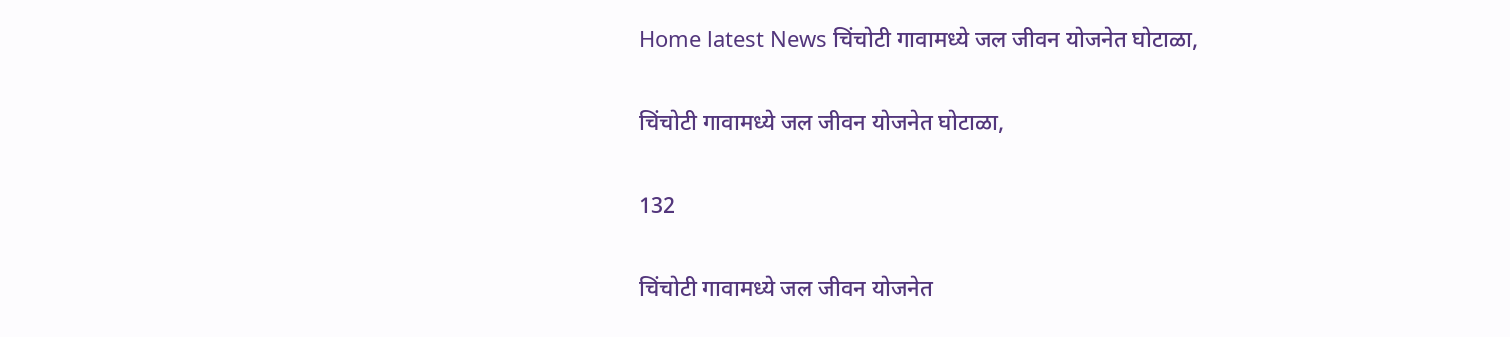Home latest News चिंचोटी गावामध्ये जल जीवन योजनेत घोटाळा,

चिंचोटी गावामध्ये जल जीवन योजनेत घोटाळा,

132

चिंचोटी गावामध्ये जल जीवन योजनेत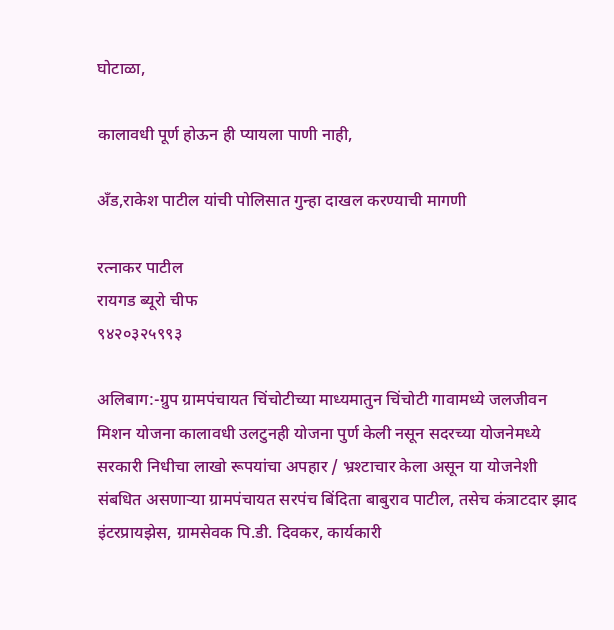घोटाळा,

कालावधी पूर्ण होऊन ही प्यायला पाणी नाही,

अँड,राकेश पाटील यांची पोलिसात गुन्हा दाखल करण्याची मागणी

रत्नाकर पाटील
रायगड ब्यूरो चीफ
९४२०३२५९९३

अलिबाग:-ग्रुप ग्रामपंचायत चिंचोटीच्या माध्यमातुन चिंचोटी गावामध्ये जलजीवन मिशन योजना कालावधी उलटुनही योजना पुर्ण केली नसून सदरच्या योजनेमध्ये सरकारी निधीचा लाखो रूपयांचा अपहार / भ्रश्टाचार केला असून या योजनेशी संबधित असणाऱ्या ग्रामपंचायत सरपंच बिंदिता बाबुराव पाटील, तसेच कंत्राटदार झाद इंटरप्रायझेस, ग्रामसेवक पि.डी. दिवकर, कार्यकारी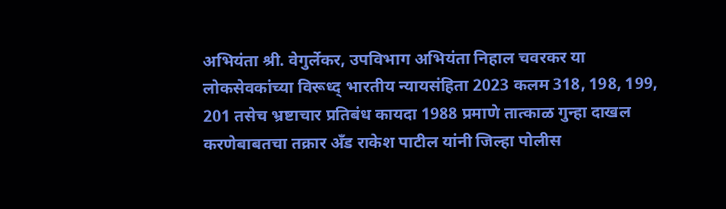अभियंता श्री. वेगुर्लेकर, उपविभाग अभियंता निहाल चवरकर या लोकसेवकांच्या विरूध्द् भारतीय न्यायसंहिता 2023 कलम 318, 198, 199, 201 तसेच भ्रष्टाचार प्रतिबंध कायदा 1988 प्रमाणे तात्काळ गुन्हा दाखल करणेबाबतचा तक्रार अँड राकेश पाटील यांनी जिल्हा पोलीस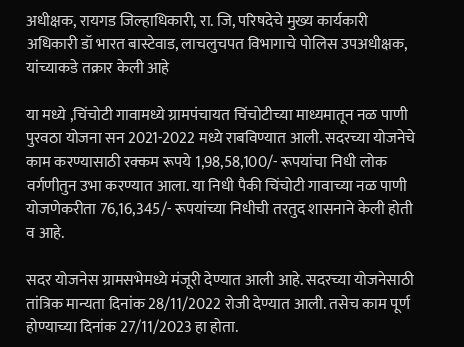अधीक्षक, रायगड जिल्हाधिकारी, रा. जि, परिषदेचे मुख्य कार्यकारी अधिकारी डॉ भारत बास्टेवाड, लाचलुचपत विभागाचे पोलिस उपअधीक्षक, यांच्याकडे तक्रार केली आहे

या मध्ये ,चिंचोटी गावामध्ये ग्रामपंचायत चिंचोटीच्या माध्यमातून नळ पाणी पुरवठा योजना सन 2021-2022 मध्ये राबविण्यात आली. सदरच्या योजनेचे काम करण्यासाठी रक्कम रूपये 1,98,58,100/- रूपयांचा निधी लोक वर्गणीतुन उभा करण्यात आला. या निधी पैकी चिंचोटी गावाच्या नळ पाणी योजणेकरीता 76,16,345/- रूपयांच्या निधीची तरतुद शासनाने केली होती व आहे.

सदर योजनेस ग्रामसभेमध्ये मंजूरी देण्यात आली आहे. सदरच्या योजनेसाठी तांत्रिक मान्यता दिनांक 28/11/2022 रोजी देण्यात आली. तसेच काम पूर्ण होण्याच्या दिनांक 27/11/2023 हा होता.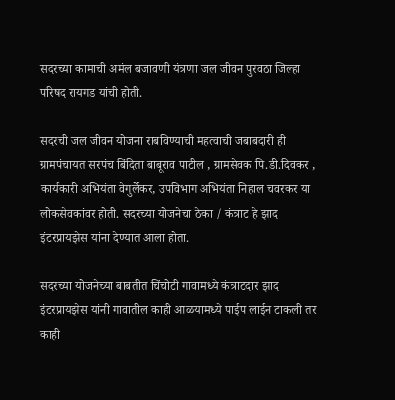सदरच्या कामाची अमंल बजावणी यंत्रणा जल जीवन पुरवठा जिल्हा परिषद रायगड यांची होती.

सदरची जल जीवन योजना राबविण्याची महत्वाची जबाबदारी ही ग्रामपंचायत सरपंच बिंदिता बाबूराव पाटील , ग्रामसेवक पि.डी.दिवकर , कार्यकारी अभियंता वेगुर्लेकर, उपविभाग अभियंता निहाल चवरकर या लोकसेवकांवर होती. सदरच्या योजनेचा ठेका / कंत्राट हे झाद इंटरप्रायझेस यांना देण्यात आला होता.

सदरच्या योजनेच्या बाबतीत चिंचोटी गावामध्ये कंत्राटदार झाद इंटरप्रायझेस यांनी गावातील काही आळयामध्ये पाईप लाईन टाकली तर काही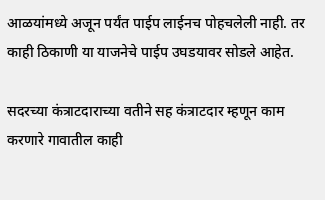आळयांमध्ये अजून पर्यंत पाईप लाईनच पोहचलेली नाही. तर काही ठिकाणी या याजनेचे पाईप उघडयावर सोडले आहेत.

सदरच्या कंत्राटदाराच्या वतीने सह कंत्राटदार म्हणून काम करणारे गावातील काही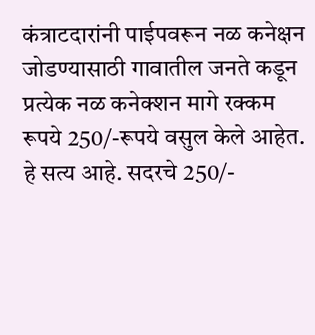कंत्राटदारांनी पाईपवरून नळ कनेक्षन जोडण्यासाठी गावातील जनते कडून प्रत्येक नळ कनेक्शन मागे रक्कम रूपये 250/-रूपये वसुल केले आहेत. हे सत्य आहे. सदरचे 250/-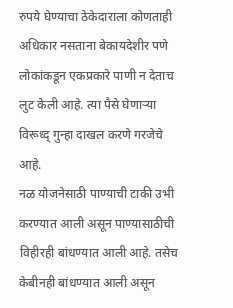रुपये घेण्याचा ठेकेदाराला कोणताही अधिकार नसताना बेकायदेशीर पणे लोकांकडून एकप्रकारे पाणी न देताच लुट केली आहे. त्या पैसे घेणाऱ्या विरूध्द् गुन्हा दाखल करणे गरजेचे आहे.
नळ योजनेसाठी पाण्याची टाकी उभी करण्यात आली असून पाण्यासाठीची विहीरही बांधण्यात आली आहे. तसेच केबीनही बांधण्यात आली असून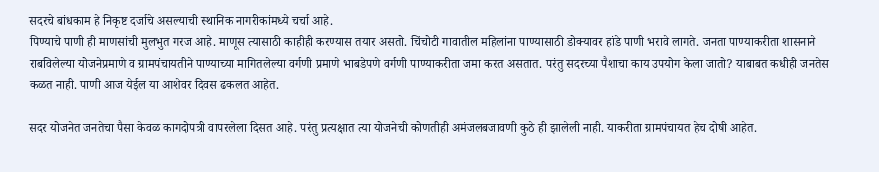सदरचे बांधकाम हे निकृष्ट दर्जाचे असल्याची स्थानिक नागरीकांमध्ये चर्चा आहे.
पिण्याचे पाणी ही माणसांची मुलभुत गरज आहे. माणूस त्यासाठी काहीही करण्यास तयार असतो. चिंचोटी गावातील महिलांना पाण्यासाठी डोक्यावर हांडे पाणी भरावे लागते. जनता पाण्याकरीता शासनाने राबविलेल्या योजनेप्रमाणे व ग्रामपंचायतीने पाण्याच्या मागितलेल्या वर्गणी प्रमाणे भाबडेपणे वर्गणी पाण्याकरीता जमा करत असतात. परंतु सदरच्या पैशाचा काय उपयोग केला जातो? याबाबत कधीही जनतेस कळत नाही. पाणी आज येईल या आशेवर दिवस ढकलत आहेत.

सदर योजनेत जनतेचा पैसा केवळ कागदोपत्री वापरलेला दिसत आहे. परंतु प्रत्यक्षात त्या योजनेची कोणतीही अमंजलबजावणी कुठे ही झालेली नाही. याकरीता ग्रामपंचायत हेच दोषी आहेत.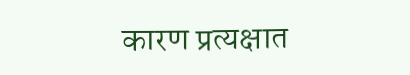कारण प्रत्यक्षात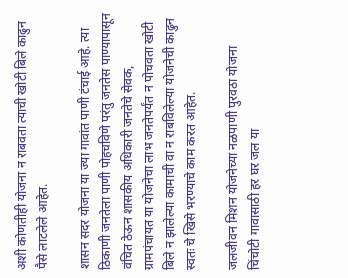अशी कोणतीही योजना न राबवता त्याची खोटी बिले काढुन पैसे लाटलेले आहेत.

शासन सदर योजना या ज्या गावांत पाणी टंचाई आहे. त्या ठिकाणी जनतेला पाणी पोहचविणे परंतु जनतेस पाण्यापासून वंचित ठेऊन शासकीय अधिकारी जनतेचे सेवक, ग्रामपंचायत या योजनेचा लाभ जनतेपर्यंत न पोचवता खोटी बिले न झालेल्या कामाची वा न राबविलेल्या योजनेची काढुन स्वतः चे खिसे भरण्याचे काम करत आहेत.

जलजीवन मिशन योजनेच्या नळपाणी पुरवठा योजना चिंचोटी गावासाठी हर घर जल या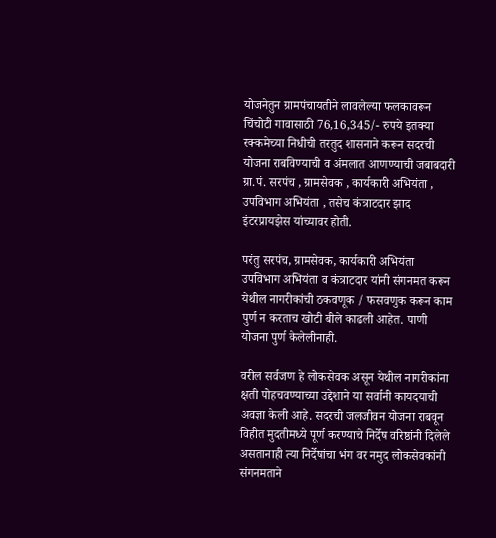योजनेतुन ग्रामपंचायतीने लावलेल्या फलकावरून चिंचोटी गावासाठी 76,16,345/- रुपये इतक्या रक्कमेच्या निधीची तरतुद शासनाने करून सदरची योजना राबविण्याची व अंमलात आणण्याची जबाबदारी ग्रा.पं. सरपंच , ग्रामसेवक , कार्यकारी अभियंता , उपविभाग अभियंता , तसेच कंत्राटदार झाद इंटरप्रायझेस यांच्यावर होती.

परंतु सरपंच, ग्रामसेवक, कार्यकारी अभियंता उपविभाग अभियंता व कंत्राटदार यांनी संगनमत करून येथील नागरीकांची ठकवणूक / फसवणुक करून काम पुर्ण न करताच खोटी बीले काढली आहेत. पाणी योजना पुर्ण केलेलीनाही.

वरील सर्वजण हे लोकसेवक असून येथील नागरीकांना क्षती पोहचवण्याच्या उद्देशाने या सर्वानी कायदयाची अवज्ञा केली आहे. सदरची जलजीवन योजना राबवून विहीत मुदतीमध्ये पूर्ण करण्याचे निर्देष वरिष्ठांनी दिलेले असतानाही त्या निर्देषांचा भंग वर नमुद लोकसेवकांनी संगनमताने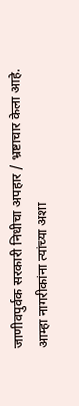जाणीवपुर्वक सरकारी निधीचा अपहार / भ्रष्टाचार केला आहे. आम्हा नागरीकांना त्यांच्या अशा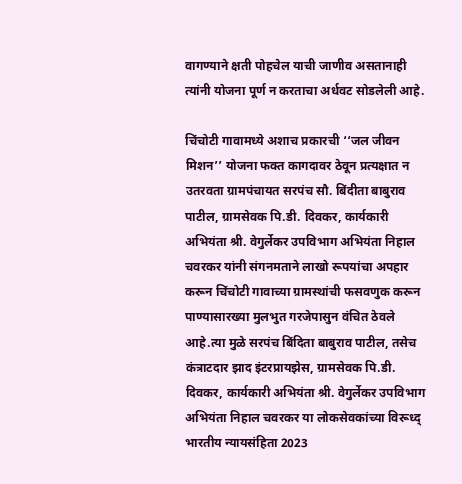वागण्याने क्षती पोहचेल याची जाणीव असतानाही त्यांनी योजना पूर्ण न करताचा अर्धवट सोडलेली आहे.

चिंचोटी गावामध्ये अशाच प्रकारची ‘‘जल जीवन मिशन’’ योजना फक्त कागदावर ठेवून प्रत्यक्षात न उतरवता ग्रामपंचायत सरपंच सौ. बिंदीता बाबुराव पाटील, ग्रामसेवक पि.डी. दिवकर, कार्यकारी अभियंता श्री. वेगुर्लेकर उपविभाग अभियंता निहाल चवरकर यांनी संगनमताने लाखो रूपयांचा अपहार करून चिंचोटी गावाच्या ग्रामस्थांची फसवणुक करून पाण्यासारख्या मुलभुत गरजेपासुन वंचित ठेवले आहे.त्या मुळे सरपंच बिंदिता बाबुराव पाटील, तसेच कंत्राटदार झाद इंटरप्रायझेस, ग्रामसेवक पि.डी. दिवकर, कार्यकारी अभियंता श्री. वेगुर्लेकर उपविभाग अभियंता निहाल चवरकर या लोकसेवकांच्या विरूध्द् भारतीय न्यायसंहिता 2023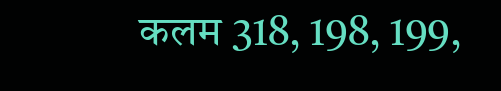कलम 318, 198, 199,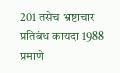201 तसेच भ्रष्टाचार प्रतिबंध कायदा 1988 प्रमाणे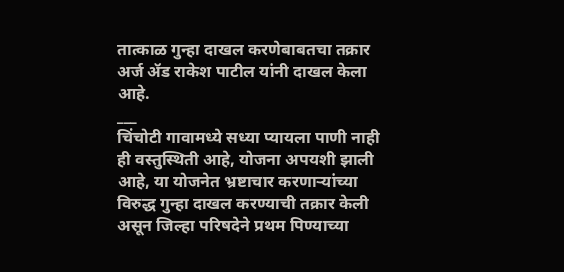तात्काळ गुन्हा दाखल करणेबाबतचा तक्रार अर्ज ॲड राकेश पाटील यांनी दाखल केला आहे.
___
चिंचोटी गावामध्ये सध्या प्यायला पाणी नाही ही वस्तुस्थिती आहे, योजना अपयशी झाली आहे, या योजनेत भ्रष्टाचार करणाऱ्यांच्या विरुद्ध गुन्हा दाखल करण्याची तक्रार केली असून जिल्हा परिषदेने प्रथम पिण्याच्या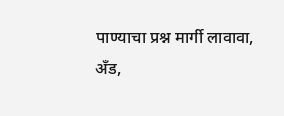पाण्याचा प्रश्न मार्गी लावावा,
अँड,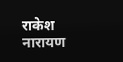राकेश नारायण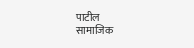पाटील
सामाजिक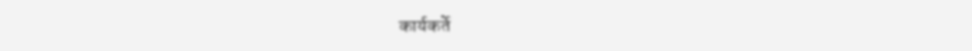कार्यकर्ते